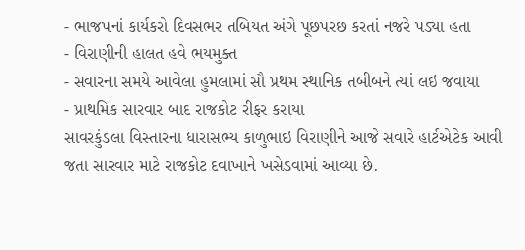- ભાજપનાં કાર્યકરો દિવસભર તબિયત અંગે પૂછપરછ કરતાં નજરે પડ્યા હતા
- વિરાણીની હાલત હવે ભયમુક્ત
- સવારના સમયે આવેલા હુમલામાં સૌ પ્રથમ સ્થાનિક તબીબને ત્યાં લઇ જવાયા
- પ્રાથમિક સારવાર બાદ રાજકોટ રીફર કરાયા
સાવરકુંડલા વિસ્તારના ધારાસભ્ય કાળુભાઇ વિરાણીને આજે સવારે હાર્ટએટેક આવી જતા સારવાર માટે રાજકોટ દવાખાને ખસેડવામાં આવ્યા છે.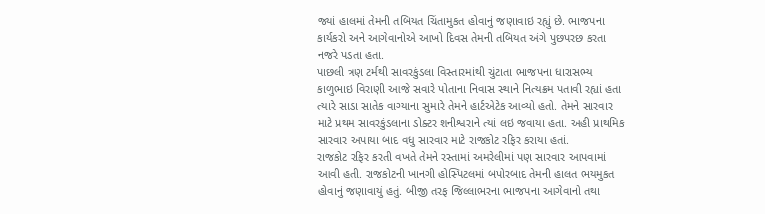જ્યાં હાલમાં તેમની તબિયત ચિંતામુકત હોવાનું જણાવાઇ રહ્યું છે. ભાજપના કાર્યકરો અને આગેવાનોએ આખો દિવસ તેમની તબિયત અંગે પુછપરછ કરતા નજરે પડતા હતા.
પાછલી ત્રણ ટર્મથી સાવરકુંડલા વિસ્તારમાંથી ચુંટાતા ભાજપના ધારાસભ્ય કાળુભાઇ વિરાણી આજે સવારે પોતાના નિવાસ સ્થાને નિત્યક્રમ પતાવી રહ્યાં હતા ત્યારે સાડા સાતેક વાગ્યાના સુમારે તેમને હાર્ટએટેક આવ્યો હતો. તેમને સારવાર માટે પ્રથમ સાવરકુંડલાના ડોક્ટર શનીશ્વરાને ત્યાં લઇ જવાયા હતા. અહી પ્રાથમિક સારવાર અપાયા બાદ વધુ સારવાર માટે રાજકોટ રફિર કરાયા હતાં.
રાજકોટ રફિર કરતી વખતે તેમને રસ્તામાં અમરેલીમાં પણ સારવાર આપવામાં આવી હતી. રાજકોટની ખાનગી હોસ્પિટલમાં બપોરબાદ તેમની હાલત ભયમુકત હોવાનું જણાવાયું હતું. બીજી તરફ જિલ્લાભરના ભાજપના આગેવાનો તથા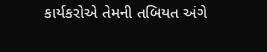કાર્યકરોએ તેમની તબિયત અંગે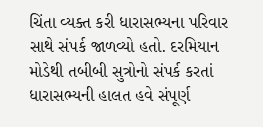ચિંતા વ્યક્ત કરી ધારાસભ્યના પરિવાર સાથે સંપર્ક જાળવ્યો હતો. દરમિયાન મોડેથી તબીબી સુત્રોનો સંપર્ક કરતાં ધારાસભ્યની હાલત હવે સંપૂર્ણ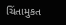ચિંતામુકત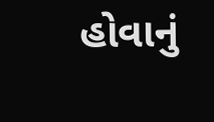હોવાનું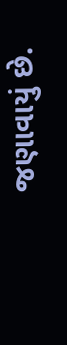જણાવાયું છે.